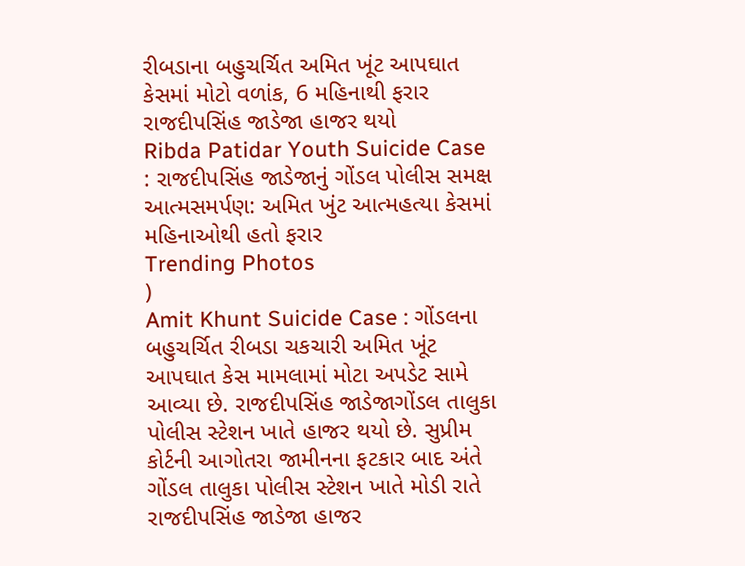રીબડાના બહુચર્ચિત અમિત ખૂંટ આપઘાત કેસમાં મોટો વળાંક, 6 મહિનાથી ફરાર રાજદીપસિંહ જાડેજા હાજર થયો
Ribda Patidar Youth Suicide Case : રાજદીપસિંહ જાડેજાનું ગોંડલ પોલીસ સમક્ષ આત્મસમર્પણ: અમિત ખુંટ આત્મહત્યા કેસમાં મહિનાઓથી હતો ફરાર
Trending Photos
)
Amit Khunt Suicide Case : ગોંડલના બહુચર્ચિત રીબડા ચકચારી અમિત ખૂંટ આપઘાત કેસ મામલામાં મોટા અપડેટ સામે આવ્યા છે. રાજદીપસિંહ જાડેજાગોંડલ તાલુકા પોલીસ સ્ટેશન ખાતે હાજર થયો છે. સુપ્રીમ કોર્ટની આગોતરા જામીનના ફટકાર બાદ અંતે ગોંડલ તાલુકા પોલીસ સ્ટેશન ખાતે મોડી રાતે રાજદીપસિંહ જાડેજા હાજર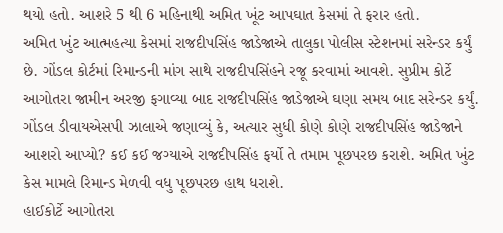થયો હતો. આશરે 5 થી 6 મહિનાથી અમિત ખૂંટ આપઘાત કેસમાં તે ફરાર હતો.
અમિત ખુંટ આત્મહત્યા કેસમાં રાજદીપસિંહ જાડેજાએ તાલુકા પોલીસ સ્ટેશનમાં સરેન્ડર કર્યું છે. ગોંડલ કોર્ટમાં રિમાન્ડની માંગ સાથે રાજદીપસિંહને રજૂ કરવામાં આવશે. સુપ્રીમ કોર્ટે આગોતરા જામીન અરજી ફગાવ્યા બાદ રાજદીપસિંહ જાડેજાએ ઘણા સમય બાદ સરેન્ડર કર્યું. ગોંડલ ડીવાયએસપી ઝાલાએ જણાવ્યું કે, અત્યાર સુધી કોણે કોણે રાજદીપસિંહ જાડેજાને આશરો આપ્યો? કઈ કઈ જગ્યાએ રાજદીપસિંહ ફર્યો તે તમામ પૂછપરછ કરાશે. અમિત ખુંટ કેસ મામલે રિમાન્ડ મેળવી વધુ પૂછપરછ હાથ ધરાશે.
હાઈકોર્ટે આગોતરા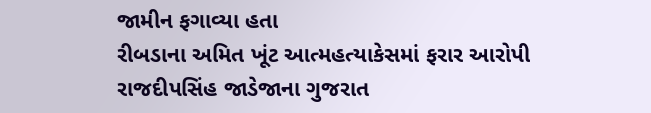જામીન ફગાવ્યા હતા
રીબડાના અમિત ખૂંટ આત્મહત્યાકેસમાં ફરાર આરોપી રાજદીપસિંહ જાડેજાના ગુજરાત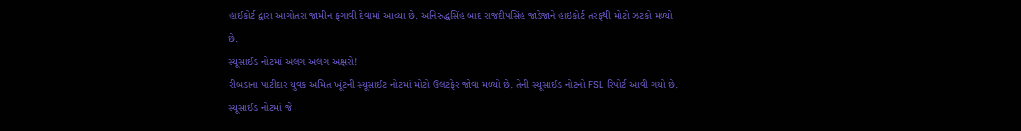હાઈકોર્ટ દ્વારા આગોતરા જામીન ફગાવી દેવામાં આવ્યા છે. અનિરુદ્ધસિંહ બાદ રાજદીપસિંહ જાડેજાને હાઇકોર્ટ તરફથી મોટો ઝટકો મળ્યો છે.
સ્યૂસાઈડ નોટમાં અલગ અલગ અક્ષરો!
રીબડાના પાટીદાર યુવક અમિત ખૂંટની સ્યૂસાઈટ નોટમાં મોટો ઉલટફેર જોવા મળ્યો છે. તેની સ્યૂસાઈડ નોટનો FSL રિપોર્ટ આવી ગયો છે. સ્યૂસાઈડ નોટમાં જે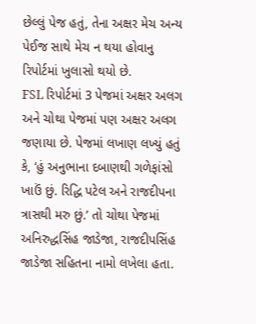છેલ્લું પેજ હતું, તેના અક્ષર મેચ અન્ય પેઈજ સાથે મેચ ન થયા હોવાનુ રિપોર્ટમાં ખુલાસો થયો છે.
FSL રિપોર્ટમાં 3 પેજમાં અક્ષર અલગ અને ચોથા પેજમાં પણ અક્ષર અલગ જણાયા છે. પેજમાં લખાણ લખ્યું હતું કે, ‘હું અનુભાના દબાણથી ગળેફાંસો ખાઉં છું. રિદ્ધિ પટેલ અને રાજદીપના ત્રાસથી મરુ છું.’ તો ચોથા પેજમાં અનિરુદ્ધસિંહ જાડેજા, રાજદીપસિંહ જાડેજા સહિતના નામો લખેલા હતા.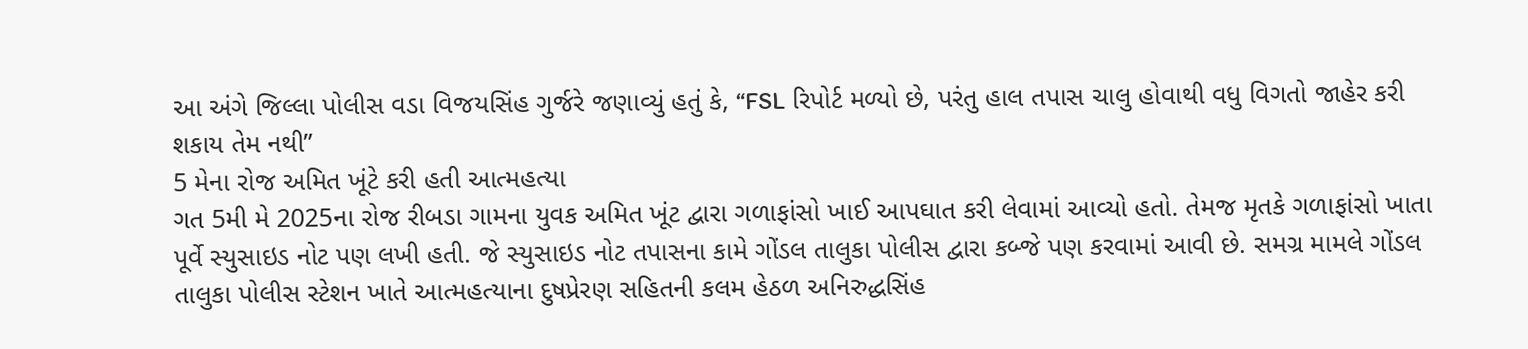આ અંગે જિલ્લા પોલીસ વડા વિજયસિંહ ગુર્જરે જણાવ્યું હતું કે, “FSL રિપોર્ટ મળ્યો છે, પરંતુ હાલ તપાસ ચાલુ હોવાથી વધુ વિગતો જાહેર કરી શકાય તેમ નથી”
5 મેના રોજ અમિત ખૂંટે કરી હતી આત્મહત્યા
ગત 5મી મે 2025ના રોજ રીબડા ગામના યુવક અમિત ખૂંટ દ્વારા ગળાફાંસો ખાઈ આપઘાત કરી લેવામાં આવ્યો હતો. તેમજ મૃતકે ગળાફાંસો ખાતા પૂર્વે સ્યુસાઇડ નોટ પણ લખી હતી. જે સ્યુસાઇડ નોટ તપાસના કામે ગોંડલ તાલુકા પોલીસ દ્વારા કબ્જે પણ કરવામાં આવી છે. સમગ્ર મામલે ગોંડલ તાલુકા પોલીસ સ્ટેશન ખાતે આત્મહત્યાના દુષપ્રેરણ સહિતની કલમ હેઠળ અનિરુદ્ધસિંહ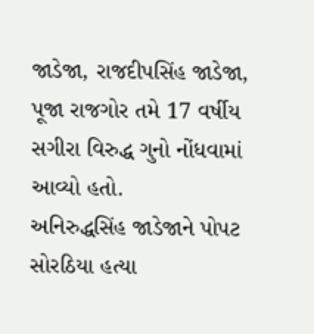જાડેજા, રાજદીપસિંહ જાડેજા, પૂજા રાજગોર તમે 17 વર્ષીય સગીરા વિરુદ્ધ ગુનો નોંધવામાં આવ્યો હતો.
અનિરુદ્ધસિંહ જાડેજાને પોપટ સોરઠિયા હત્યા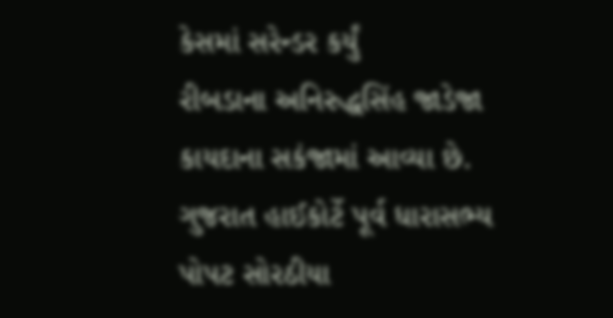કેસમાં સરેન્ડર કર્યું
રીબડાના અનિરુદ્ધસિંહ જાડેજા કાયદાના સકંજામાં આવ્યા છે. ગુજરાત હાઈકોર્ટે પૂર્વ ધારાસભ્ય પોપટ સોરઠીયા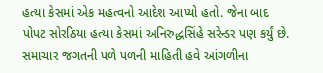હત્યા કેસમાં એક મહત્વનો આદેશ આપ્યો હતો. જેના બાદ પોપટ સોરઠિયા હત્યા કેસમાં અનિરુદ્ધસિંહે સરેન્ડર પણ કર્યું છે.
સમાચાર જગતની પળે પળની માહિતી હવે આંગળીના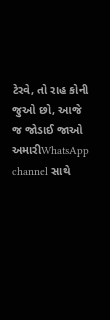ટેરવે, તો રાહ કોની જુઓ છો, આજે જ જોડાઈ જાઓ અમારીWhatsApp channel સાથે